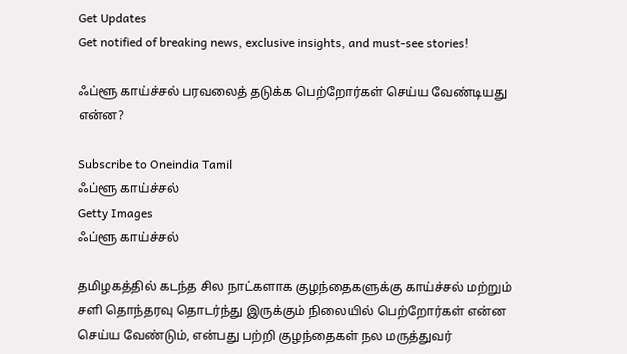Get Updates
Get notified of breaking news, exclusive insights, and must-see stories!

ஃப்ளூ காய்ச்சல் பரவலைத் தடுக்க பெற்றோர்கள் செய்ய வேண்டியது என்ன?

Subscribe to Oneindia Tamil
ஃப்ளூ காய்ச்சல்
Getty Images
ஃப்ளூ காய்ச்சல்

தமிழகத்தில் கடந்த சில நாட்களாக குழந்தைகளுக்கு காய்ச்சல் மற்றும் சளி தொந்தரவு தொடர்ந்து இருக்கும் நிலையில் பெற்றோர்கள் என்ன செய்ய வேண்டும், என்பது பற்றி குழந்தைகள் நல மருத்துவர்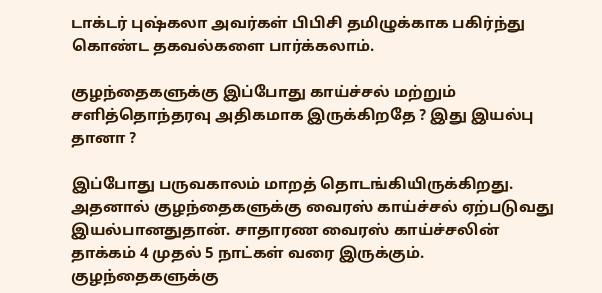டாக்டர் புஷ்கலா அவர்கள் பிபிசி தமிழுக்காக பகிர்ந்து கொண்ட தகவல்களை பார்க்கலாம்.

குழந்தைகளுக்கு இப்போது காய்ச்சல் மற்றும் சளித்தொந்தரவு அதிகமாக இருக்கிறதே ? இது இயல்பு தானா ?

இப்போது பருவகாலம் மாறத் தொடங்கியிருக்கிறது. அதனால் குழந்தைகளுக்கு வைரஸ் காய்ச்சல் ஏற்படுவது இயல்பானதுதான். சாதாரண வைரஸ் காய்ச்சலின் தாக்கம் 4 முதல் 5 நாட்கள் வரை இருக்கும். குழந்தைகளுக்கு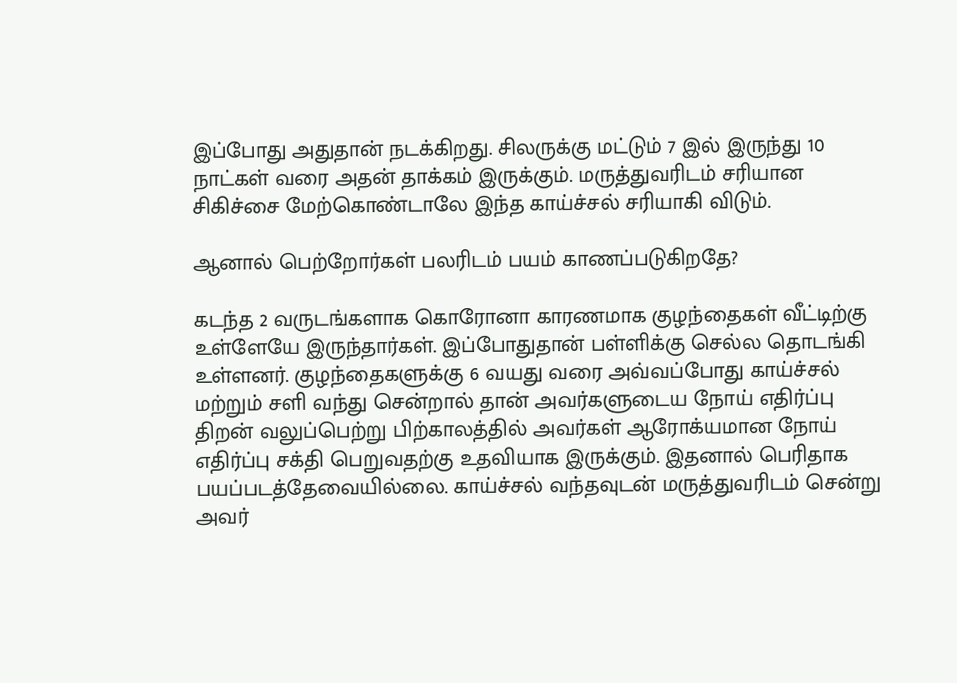இப்போது அதுதான் நடக்கிறது. சிலருக்கு மட்டும் 7 இல் இருந்து 10 நாட்கள் வரை அதன் தாக்கம் இருக்கும். மருத்துவரிடம் சரியான சிகிச்சை மேற்கொண்டாலே இந்த காய்ச்சல் சரியாகி விடும்.

ஆனால் பெற்றோர்கள் பலரிடம் பயம் காணப்படுகிறதே?

கடந்த 2 வருடங்களாக கொரோனா காரணமாக குழந்தைகள் வீட்டிற்கு உள்ளேயே இருந்தார்கள். இப்போதுதான் பள்ளிக்கு செல்ல தொடங்கி உள்ளனர். குழந்தைகளுக்கு 6 வயது வரை அவ்வப்போது காய்ச்சல் மற்றும் சளி வந்து சென்றால் தான் அவர்களுடைய நோய் எதிர்ப்பு திறன் வலுப்பெற்று பிற்காலத்தில் அவர்கள் ஆரோக்யமான நோய் எதிர்ப்பு சக்தி பெறுவதற்கு உதவியாக இருக்கும். இதனால் பெரிதாக பயப்படத்தேவையில்லை. காய்ச்சல் வந்தவுடன் மருத்துவரிடம் சென்று அவர்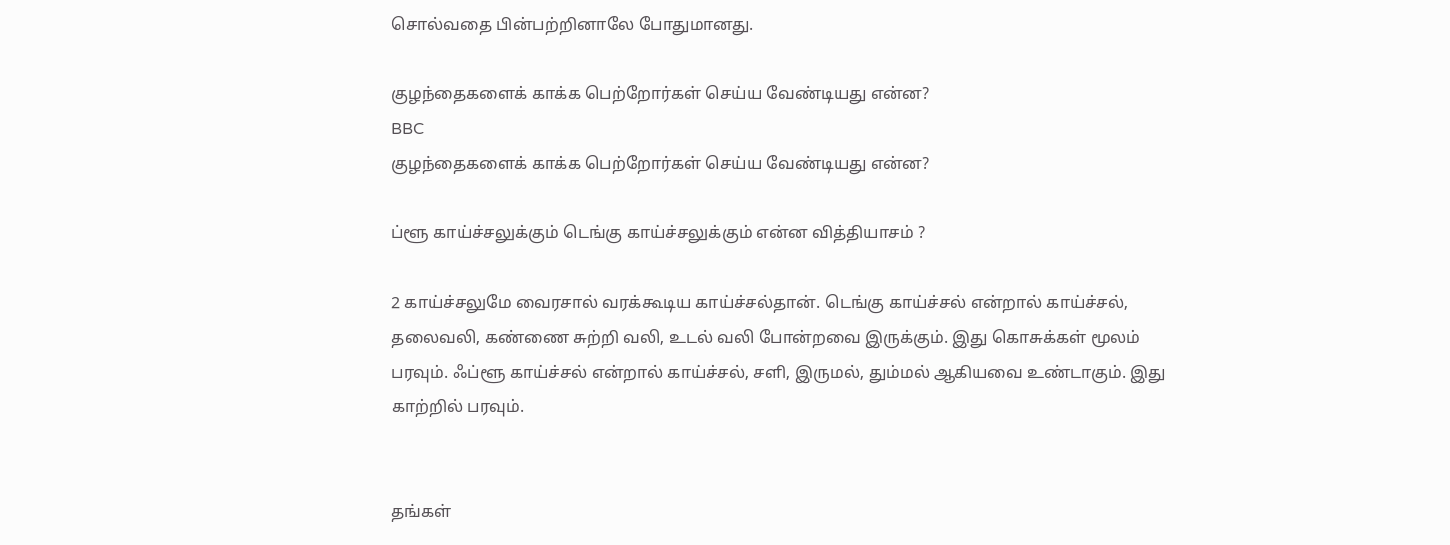சொல்வதை பின்பற்றினாலே போதுமானது.

குழந்தைகளைக் காக்க பெற்றோர்கள் செய்ய வேண்டியது என்ன?
BBC
குழந்தைகளைக் காக்க பெற்றோர்கள் செய்ய வேண்டியது என்ன?

ப்ளூ காய்ச்சலுக்கும் டெங்கு காய்ச்சலுக்கும் என்ன வித்தியாசம் ?

2 காய்ச்சலுமே வைரசால் வரக்கூடிய காய்ச்சல்தான். டெங்கு காய்ச்சல் என்றால் காய்ச்சல், தலைவலி, கண்ணை சுற்றி வலி, உடல் வலி போன்றவை இருக்கும். இது கொசுக்கள் மூலம் பரவும். ஃப்ளூ காய்ச்சல் என்றால் காய்ச்சல், சளி, இருமல், தும்மல் ஆகியவை உண்டாகும். இது காற்றில் பரவும்.


தங்கள்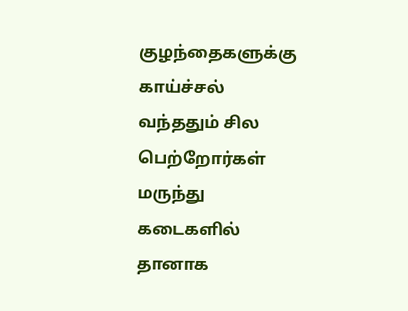குழந்தைகளுக்கு காய்ச்சல் வந்ததும் சில பெற்றோர்கள் மருந்து கடைகளில் தானாக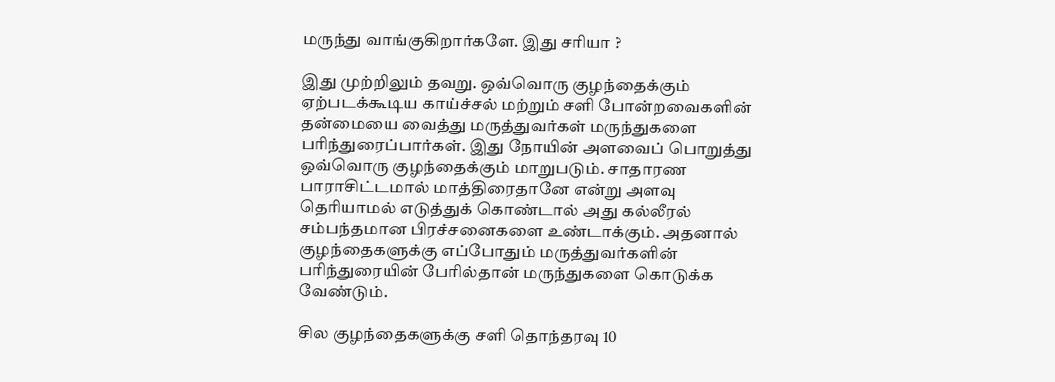மருந்து வாங்குகிறார்களே. இது சரியா ?

இது முற்றிலும் தவறு. ஒவ்வொரு குழந்தைக்கும் ஏற்படக்கூடிய காய்ச்சல் மற்றும் சளி போன்றவைகளின் தன்மையை வைத்து மருத்துவர்கள் மருந்துகளை பரிந்துரைப்பார்கள். இது நோயின் அளவைப் பொறுத்து ஒவ்வொரு குழந்தைக்கும் மாறுபடும். சாதாரண பாராசிட்டமால் மாத்திரைதானே என்று அளவு தெரியாமல் எடுத்துக் கொண்டால் அது கல்லீரல் சம்பந்தமான பிரச்சனைகளை உண்டாக்கும். அதனால் குழந்தைகளுக்கு எப்போதும் மருத்துவர்களின் பரிந்துரையின் பேரில்தான் மருந்துகளை கொடுக்க வேண்டும்.

சில குழந்தைகளுக்கு சளி தொந்தரவு 10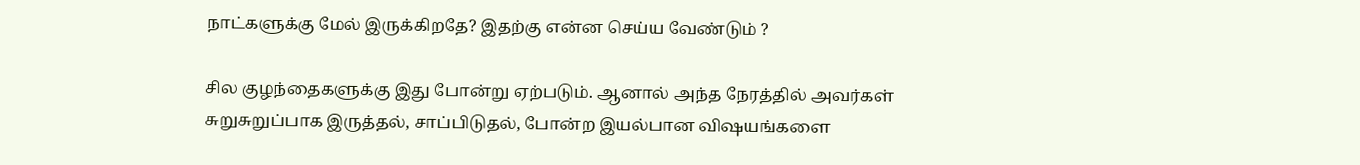நாட்களுக்கு மேல் இருக்கிறதே? இதற்கு என்ன செய்ய வேண்டும் ?

சில குழந்தைகளுக்கு இது போன்று ஏற்படும். ஆனால் அந்த நேரத்தில் அவர்கள் சுறுசுறுப்பாக இருத்தல், சாப்பிடுதல், போன்ற இயல்பான விஷயங்களை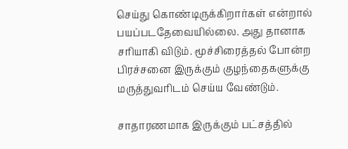செய்து கொண்டிருக்கிறார்கள் என்றால் பயப்படதேவையில்லை. அது தானாக சரியாகி விடும். மூச்சிரைத்தல் போன்ற பிரச்சனை இருக்கும் குழந்தைகளுக்கு மருத்துவரிடம் செய்ய வேண்டும்.

சாதாரணமாக இருக்கும் பட்சத்தில்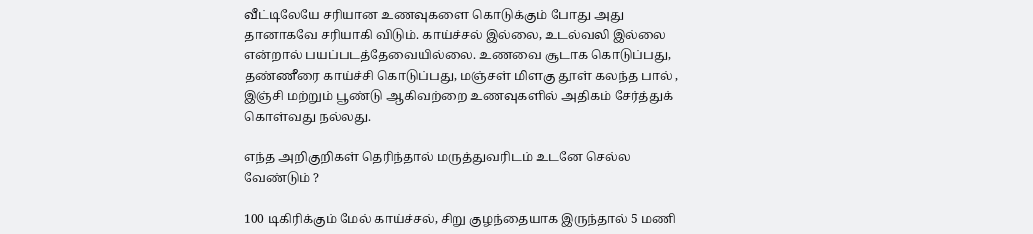வீட்டிலேயே சரியான உணவுகளை கொடுக்கும் போது அது தானாகவே சரியாகி விடும். காய்ச்சல் இல்லை, உடல்வலி இல்லை என்றால் பயப்படத்தேவையில்லை. உணவை சூடாக கொடுப்பது, தண்ணீரை காய்ச்சி கொடுப்பது, மஞ்சள் மிளகு தூள் கலந்த பால் , இஞ்சி மற்றும் பூண்டு ஆகிவற்றை உணவுகளில் அதிகம் சேர்த்துக் கொள்வது நல்லது.

எந்த அறிகுறிகள் தெரிந்தால் மருத்துவரிடம் உடனே செல்ல வேண்டும் ?

100 டிகிரிக்கும் மேல் காய்ச்சல், சிறு குழந்தையாக இருந்தால் 5 மணி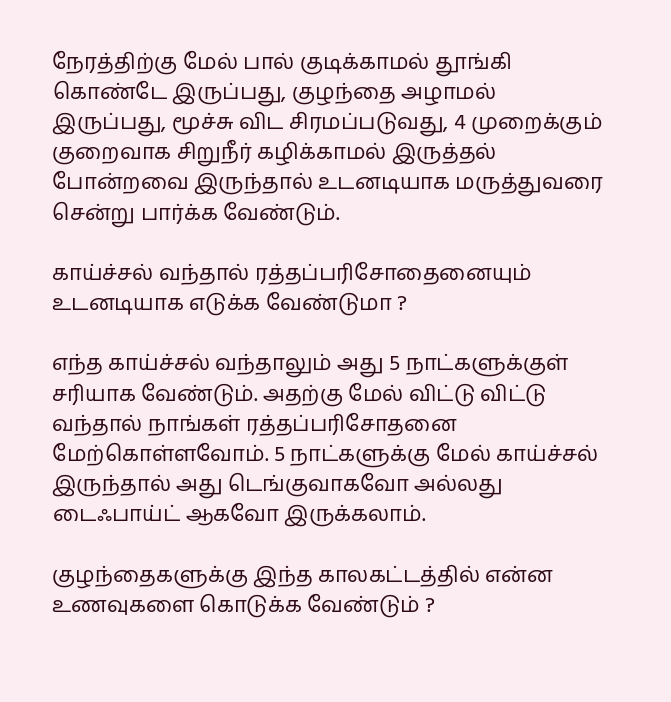நேரத்திற்கு மேல் பால் குடிக்காமல் தூங்கி கொண்டே இருப்பது, குழந்தை அழாமல் இருப்பது, மூச்சு விட சிரமப்படுவது, 4 முறைக்கும் குறைவாக சிறுநீர் கழிக்காமல் இருத்தல் போன்றவை இருந்தால் உடனடியாக மருத்துவரை சென்று பார்க்க வேண்டும்.

காய்ச்சல் வந்தால் ரத்தப்பரிசோதைனையும் உடனடியாக எடுக்க வேண்டுமா ?

எந்த காய்ச்சல் வந்தாலும் அது 5 நாட்களுக்குள் சரியாக வேண்டும். அதற்கு மேல் விட்டு விட்டு வந்தால் நாங்கள் ரத்தப்பரிசோதனை மேற்கொள்ளவோம். 5 நாட்களுக்கு மேல் காய்ச்சல் இருந்தால் அது டெங்குவாகவோ அல்லது டைஃபாய்ட் ஆகவோ இருக்கலாம்.

குழந்தைகளுக்கு இந்த காலகட்டத்தில் என்ன உணவுகளை கொடுக்க வேண்டும் ?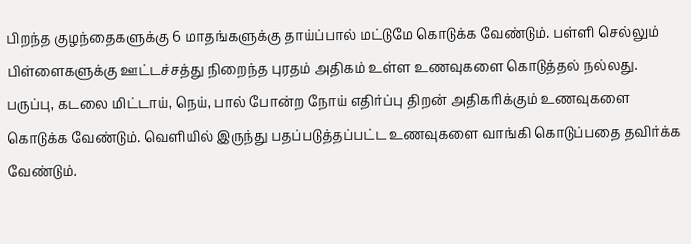பிறந்த குழந்தைகளுக்கு 6 மாதங்களுக்கு தாய்ப்பால் மட்டுமே கொடுக்க வேண்டும். பள்ளி செல்லும் பிள்ளைகளுக்கு ஊட்டச்சத்து நிறைந்த புரதம் அதிகம் உள்ள உணவுகளை கொடுத்தல் நல்லது. பருப்பு, கடலை மிட்டாய், நெய், பால் போன்ற நோய் எதிர்ப்பு திறன் அதிகரிக்கும் உணவுகளை கொடுக்க வேண்டும். வெளியில் இருந்து பதப்படுத்தப்பட்ட உணவுகளை வாங்கி கொடுப்பதை தவிர்க்க வேண்டும்.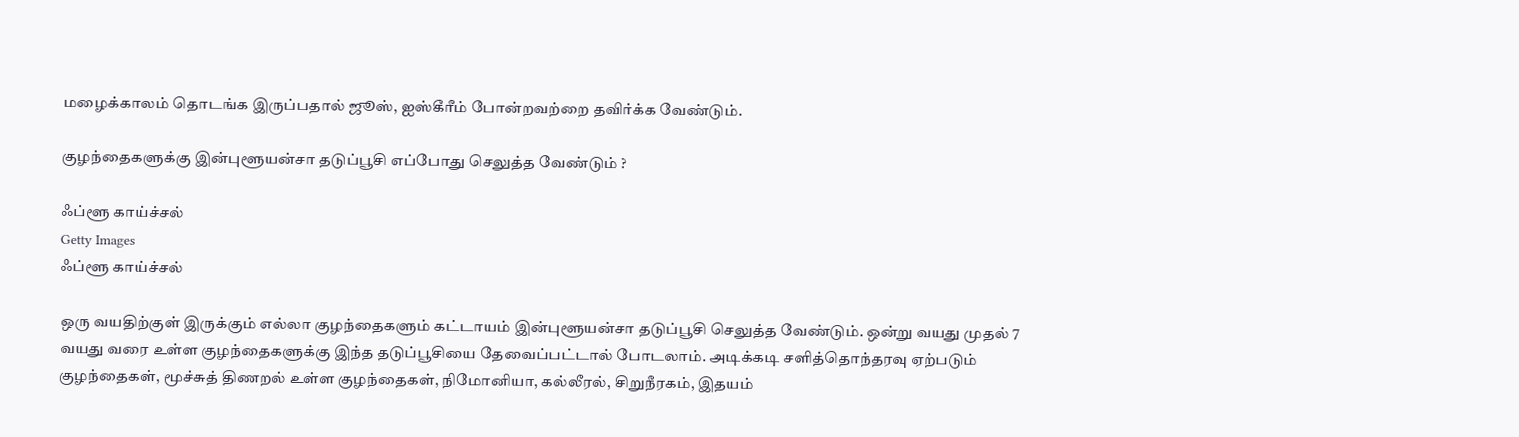மழைக்காலம் தொடங்க இருப்பதால் ஜூஸ், ஐஸ்கீரீம் போன்றவற்றை தவிர்க்க வேண்டும்.

குழந்தைகளுக்கு இன்புளூயன்சா தடுப்பூசி எப்போது செலுத்த வேண்டும் ?

ஃப்ளூ காய்ச்சல்
Getty Images
ஃப்ளூ காய்ச்சல்

ஒரு வயதிற்குள் இருக்கும் எல்லா குழந்தைகளும் கட்டாயம் இன்புளூயன்சா தடுப்பூசி செலுத்த வேண்டும். ஒன்று வயது முதல் 7 வயது வரை உள்ள குழந்தைகளுக்கு இந்த தடுப்பூசியை தேவைப்பட்டால் போடலாம். அடிக்கடி சளித்தொந்தரவு ஏற்படும் குழந்தைகள், மூச்சுத் திணறல் உள்ள குழந்தைகள், நிமோனியா, கல்லீரல், சிறுநீரகம், இதயம்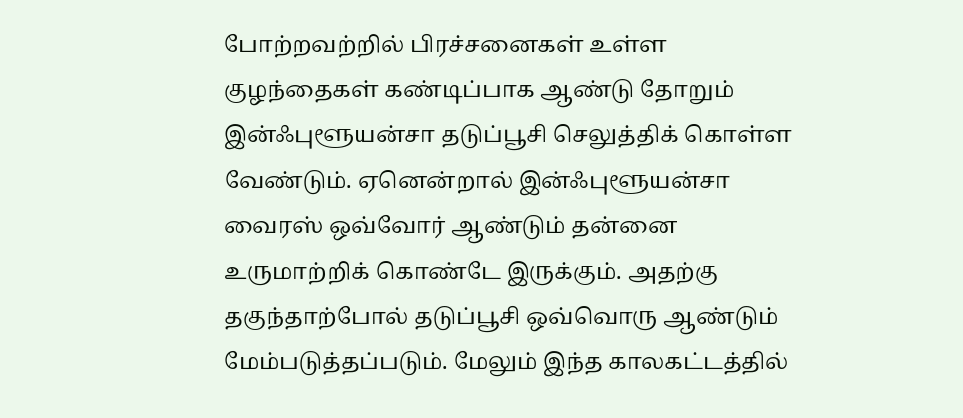போற்றவற்றில் பிரச்சனைகள் உள்ள குழந்தைகள் கண்டிப்பாக ஆண்டு தோறும் இன்ஃபுளூயன்சா தடுப்பூசி செலுத்திக் கொள்ள வேண்டும். ஏனென்றால் இன்ஃபுளூயன்சா வைரஸ் ஒவ்வோர் ஆண்டும் தன்னை உருமாற்றிக் கொண்டே இருக்கும். அதற்கு தகுந்தாற்போல் தடுப்பூசி ஒவ்வொரு ஆண்டும் மேம்படுத்தப்படும். மேலும் இந்த காலகட்டத்தில்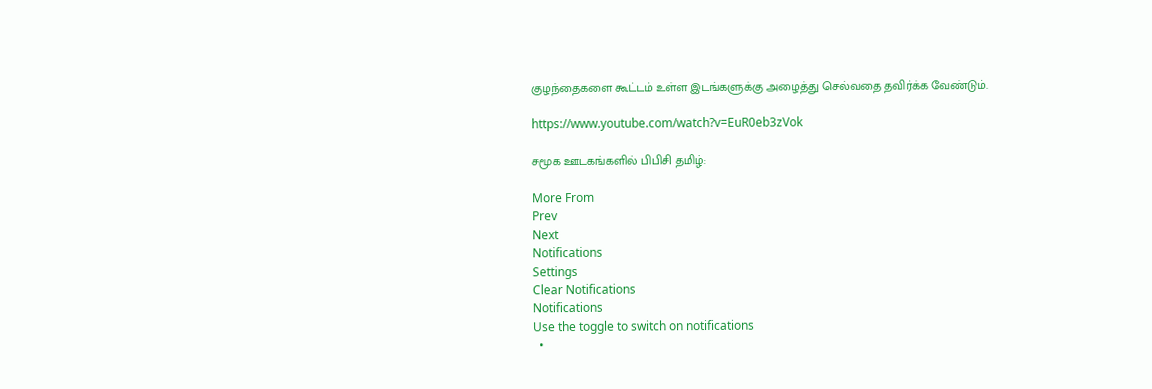குழந்தைகளை கூட்டம் உள்ள இடங்களுக்கு அழைத்து செல்வதை தவிர்க்க வேண்டும்.

https://www.youtube.com/watch?v=EuR0eb3zVok

சமூக ஊடகங்களில் பிபிசி தமிழ்:

More From
Prev
Next
Notifications
Settings
Clear Notifications
Notifications
Use the toggle to switch on notifications
  •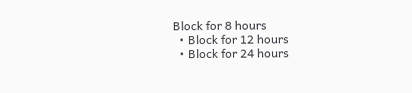Block for 8 hours
  • Block for 12 hours
  • Block for 24 hours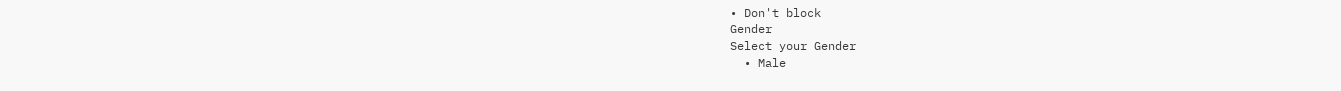• Don't block
Gender
Select your Gender
  • Male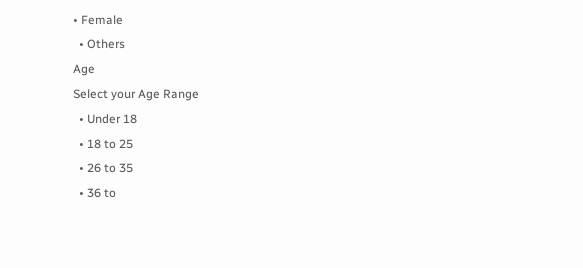• Female
  • Others
Age
Select your Age Range
  • Under 18
  • 18 to 25
  • 26 to 35
  • 36 to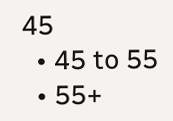45
  • 45 to 55
  • 55+